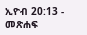ኢዮብ 20:13 - መጽሐፍ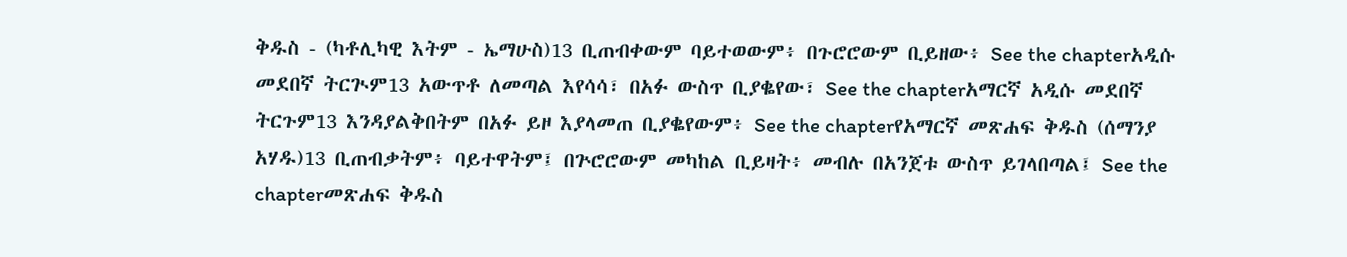ቅዱስ - (ካቶሊካዊ እትም - ኤማሁስ)13 ቢጠብቀውም ባይተወውም፥ በጉሮሮውም ቢይዘው፥ See the chapterአዲሱ መደበኛ ትርጒም13 አውጥቶ ለመጣል እየሳሳ፣ በአፉ ውስጥ ቢያቈየው፣ See the chapterአማርኛ አዲሱ መደበኛ ትርጉም13 እንዳያልቅበትም በአፉ ይዞ እያላመጠ ቢያቈየውም፥ See the chapterየአማርኛ መጽሐፍ ቅዱስ (ሰማንያ አሃዱ)13 ቢጠብቃትም፥ ባይተዋትም፤ በጕሮሮውም መካከል ቢይዛት፥ መብሉ በአንጀቱ ውስጥ ይገላበጣል፤ See the chapterመጽሐፍ ቅዱስ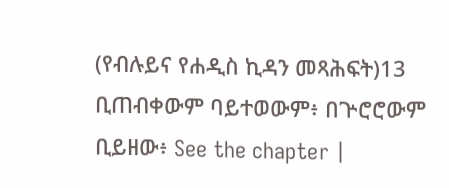(የብሉይና የሐዲስ ኪዳን መጻሕፍት)13 ቢጠብቀውም ባይተወውም፥ በጕሮሮውም ቢይዘው፥ See the chapter |